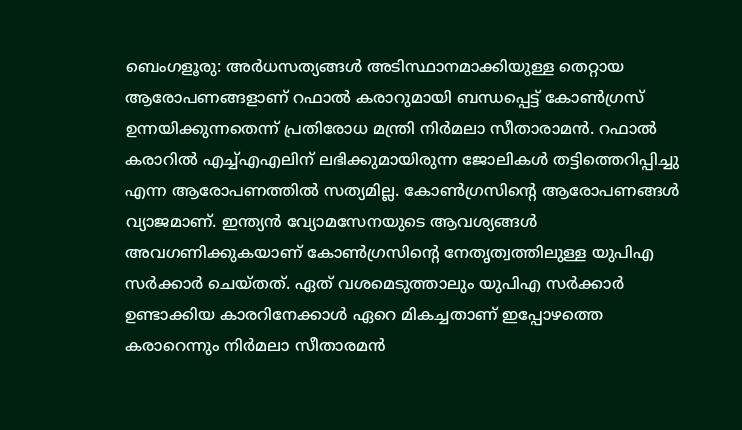ബെംഗളൂരു: അർധസത്യങ്ങൾ അടിസ്ഥാനമാക്കിയുള്ള തെറ്റായ ആരോപണങ്ങളാണ് റഫാൽ കരാറുമായി ബന്ധപ്പെട്ട് കോൺഗ്രസ് ഉന്നയിക്കുന്നതെന്ന് പ്രതിരോധ മന്ത്രി നിർമലാ സീതാരാമൻ. റഫാൽ കരാറിൽ എച്ച്എഎലിന് ലഭിക്കുമായിരുന്ന ജോലികൾ തട്ടിത്തെറിപ്പിച്ചു എന്ന ആരോപണത്തിൽ സത്യമില്ല. കോൺഗ്രസിന്റെ ആരോപണങ്ങൾ വ്യാജമാണ്. ഇന്ത്യൻ വ്യോമസേനയുടെ ആവശ്യങ്ങൾ അവഗണിക്കുകയാണ് കോൺഗ്രസിന്റെ നേതൃത്വത്തിലുള്ള യുപിഎ സർക്കാർ ചെയ്തത്. ഏത് വശമെടുത്താലും യുപിഎ സർക്കാർ ഉണ്ടാക്കിയ കാരറിനേക്കാൾ ഏറെ മികച്ചതാണ് ഇപ്പോഴത്തെ കരാറെന്നും നിർമലാ സീതാരമൻ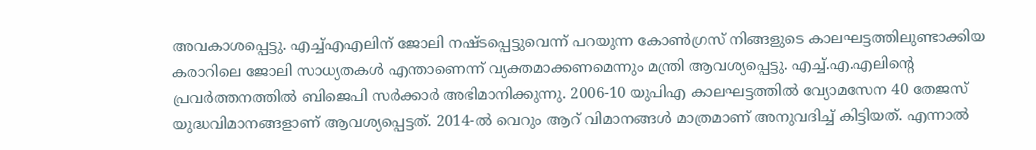അവകാശപ്പെട്ടു. എച്ച്എഎലിന് ജോലി നഷ്ടപ്പെട്ടുവെന്ന് പറയുന്ന കോൺഗ്രസ് നിങ്ങളുടെ കാലഘട്ടത്തിലുണ്ടാക്കിയ കരാറിലെ ജോലി സാധ്യതകൾ എന്താണെന്ന് വ്യക്തമാക്കണമെന്നും മന്ത്രി ആവശ്യപ്പെട്ടു. എച്ച്.എ.എലിന്റെ പ്രവർത്തനത്തിൽ ബിജെപി സർക്കാർ അഭിമാനിക്കുന്നു. 2006-10 യുപിഎ കാലഘട്ടത്തിൽ വ്യോമസേന 40 തേജസ് യുദ്ധവിമാനങ്ങളാണ് ആവശ്യപ്പെട്ടത്. 2014-ൽ വെറും ആറ് വിമാനങ്ങൾ മാത്രമാണ് അനുവദിച്ച് കിട്ടിയത്. എന്നാൽ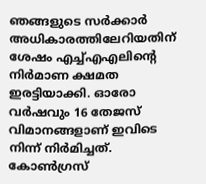ഞങ്ങളുടെ സർക്കാർ അധികാരത്തിലേറിയതിന് ശേഷം എച്ച്എഎലിന്റെ നിർമാണ ക്ഷമത ഇരട്ടിയാക്കി. ഓരോ വർഷവും 16 തേജസ് വിമാനങ്ങളാണ് ഇവിടെ നിന്ന് നിർമിച്ചത്. കോൺഗ്രസ്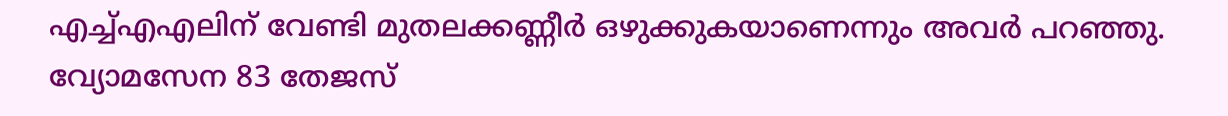എച്ച്എഎലിന് വേണ്ടി മുതലക്കണ്ണീർ ഒഴുക്കുകയാണെന്നും അവർ പറഞ്ഞു. വ്യോമസേന 83 തേജസ്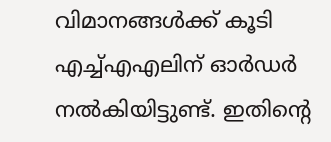വിമാനങ്ങൾക്ക് കൂടി എച്ച്എഎലിന് ഓർഡർ നൽകിയിട്ടുണ്ട്. ഇതിന്റെ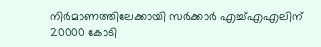നിർമാണത്തിലേക്കായി സർക്കാർ എച്ച്എഎലിന് 20000 കോടി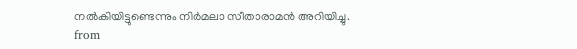നൽകിയിട്ടുണ്ടെന്നും നിർമലാ സീതാരാമൻ അറിയിച്ചു.
from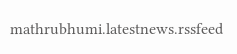mathrubhumi.latestnews.rssfeed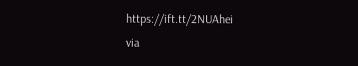https://ift.tt/2NUAhei
via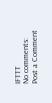IFTTT
No comments:
Post a Comment